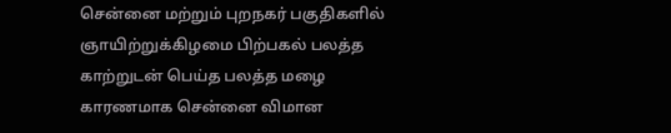சென்னை மற்றும் புறநகர் பகுதிகளில் ஞாயிற்றுக்கிழமை பிற்பகல் பலத்த காற்றுடன் பெய்த பலத்த மழை காரணமாக சென்னை விமான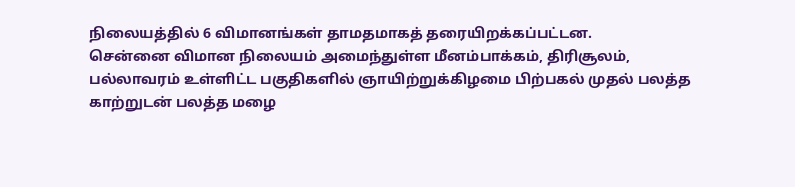நிலையத்தில் 6 விமானங்கள் தாமதமாகத் தரையிறக்கப்பட்டன.
சென்னை விமான நிலையம் அமைந்துள்ள மீனம்பாக்கம், திரிசூலம், பல்லாவரம் உள்ளிட்ட பகுதிகளில் ஞாயிற்றுக்கிழமை பிற்பகல் முதல் பலத்த காற்றுடன் பலத்த மழை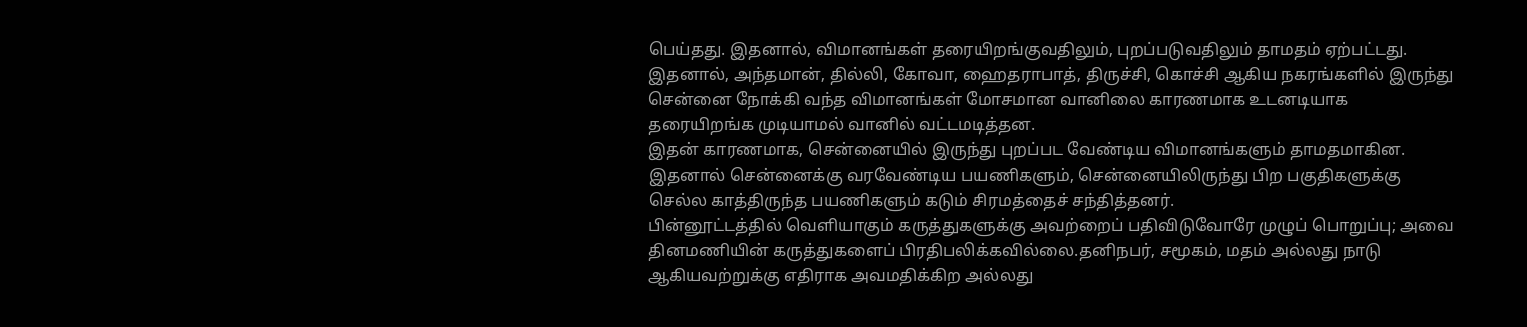பெய்தது. இதனால், விமானங்கள் தரையிறங்குவதிலும், புறப்படுவதிலும் தாமதம் ஏற்பட்டது.
இதனால், அந்தமான், தில்லி, கோவா, ஹைதராபாத், திருச்சி, கொச்சி ஆகிய நகரங்களில் இருந்து சென்னை நோக்கி வந்த விமானங்கள் மோசமான வானிலை காரணமாக உடனடியாக தரையிறங்க முடியாமல் வானில் வட்டமடித்தன.
இதன் காரணமாக, சென்னையில் இருந்து புறப்பட வேண்டிய விமானங்களும் தாமதமாகின. இதனால் சென்னைக்கு வரவேண்டிய பயணிகளும், சென்னையிலிருந்து பிற பகுதிகளுக்கு செல்ல காத்திருந்த பயணிகளும் கடும் சிரமத்தைச் சந்தித்தனர்.
பின்னூட்டத்தில் வெளியாகும் கருத்துகளுக்கு அவற்றைப் பதிவிடுவோரே முழுப் பொறுப்பு; அவை தினமணியின் கருத்துகளைப் பிரதிபலிக்கவில்லை.தனிநபர், சமூகம், மதம் அல்லது நாடு ஆகியவற்றுக்கு எதிராக அவமதிக்கிற அல்லது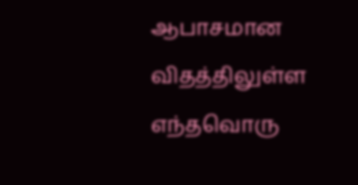ஆபாசமான விதத்திலுள்ள எந்தவொரு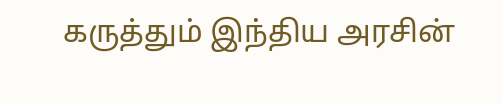கருத்தும் இந்திய அரசின்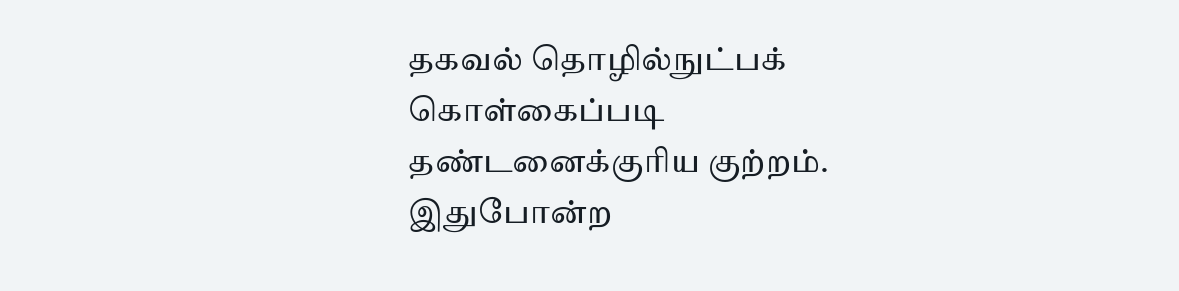தகவல் தொழில்நுட்பக் கொள்கைப்படி தண்டனைக்குரிய குற்றம். இதுபோன்ற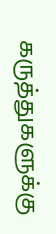கருத்துகளுக்கு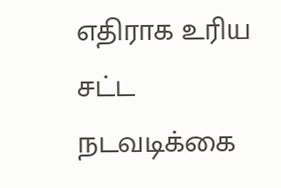எதிராக உரிய சட்ட நடவடிக்கை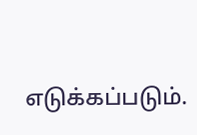எடுக்கப்படும்.